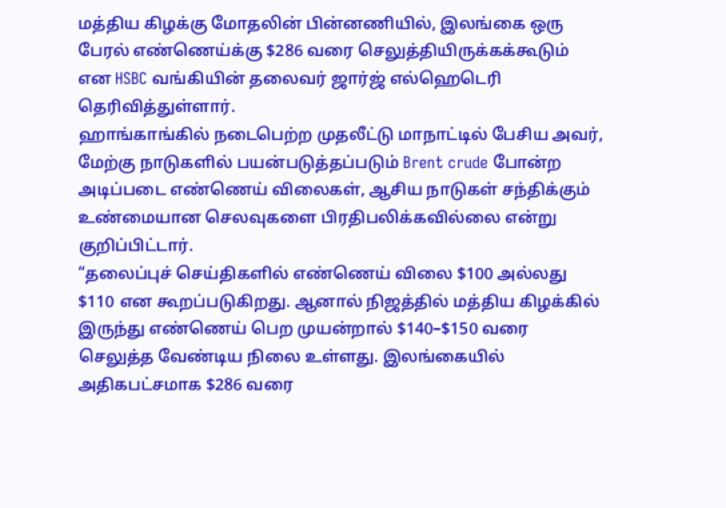மத்திய கிழக்கு மோதலின் பின்னணியில், இலங்கை ஒரு பேரல் எண்ணெய்க்கு $286 வரை செலுத்தியிருக்கக்கூடும் என HSBC வங்கியின் தலைவர் ஜார்ஜ் எல்ஹெடெரி தெரிவித்துள்ளார்.
ஹாங்காங்கில் நடைபெற்ற முதலீட்டு மாநாட்டில் பேசிய அவர், மேற்கு நாடுகளில் பயன்படுத்தப்படும் Brent crude போன்ற அடிப்படை எண்ணெய் விலைகள், ஆசிய நாடுகள் சந்திக்கும் உண்மையான செலவுகளை பிரதிபலிக்கவில்லை என்று குறிப்பிட்டார்.
“தலைப்புச் செய்திகளில் எண்ணெய் விலை $100 அல்லது $110 என கூறப்படுகிறது. ஆனால் நிஜத்தில் மத்திய கிழக்கில் இருந்து எண்ணெய் பெற முயன்றால் $140–$150 வரை செலுத்த வேண்டிய நிலை உள்ளது. இலங்கையில் அதிகபட்சமாக $286 வரை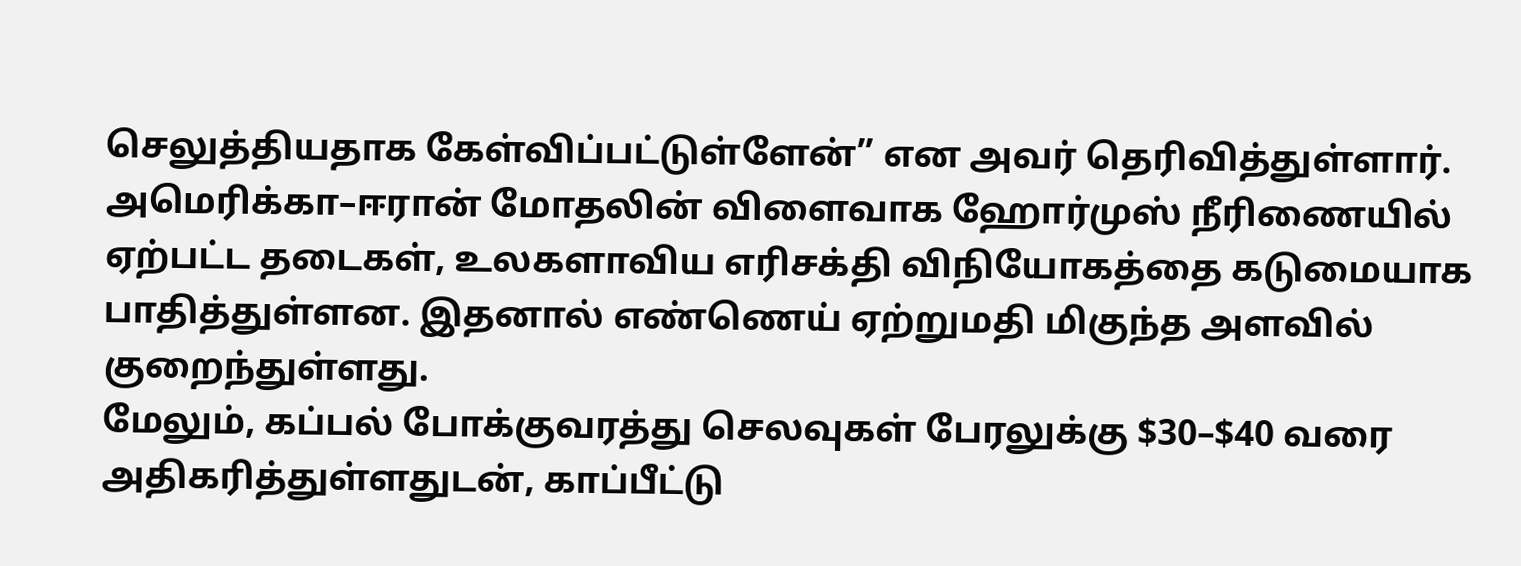செலுத்தியதாக கேள்விப்பட்டுள்ளேன்” என அவர் தெரிவித்துள்ளார்.
அமெரிக்கா–ஈரான் மோதலின் விளைவாக ஹோர்முஸ் நீரிணையில் ஏற்பட்ட தடைகள், உலகளாவிய எரிசக்தி விநியோகத்தை கடுமையாக பாதித்துள்ளன. இதனால் எண்ணெய் ஏற்றுமதி மிகுந்த அளவில் குறைந்துள்ளது.
மேலும், கப்பல் போக்குவரத்து செலவுகள் பேரலுக்கு $30–$40 வரை அதிகரித்துள்ளதுடன், காப்பீட்டு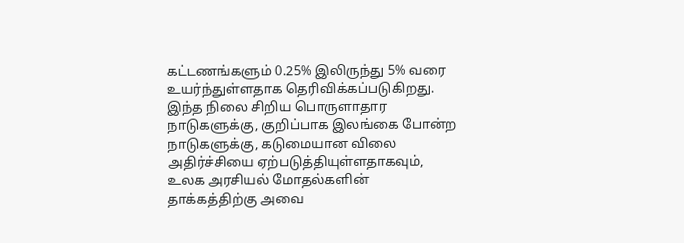கட்டணங்களும் 0.25% இலிருந்து 5% வரை உயர்ந்துள்ளதாக தெரிவிக்கப்படுகிறது.
இந்த நிலை சிறிய பொருளாதார நாடுகளுக்கு, குறிப்பாக இலங்கை போன்ற நாடுகளுக்கு, கடுமையான விலை அதிர்ச்சியை ஏற்படுத்தியுள்ளதாகவும், உலக அரசியல் மோதல்களின் தாக்கத்திற்கு அவை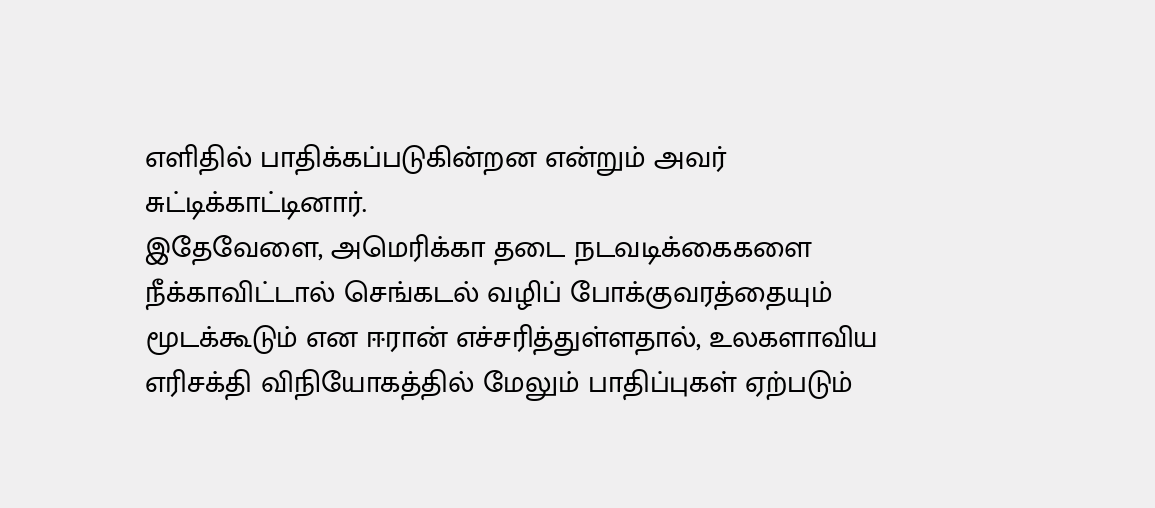எளிதில் பாதிக்கப்படுகின்றன என்றும் அவர் சுட்டிக்காட்டினார்.
இதேவேளை, அமெரிக்கா தடை நடவடிக்கைகளை நீக்காவிட்டால் செங்கடல் வழிப் போக்குவரத்தையும் மூடக்கூடும் என ஈரான் எச்சரித்துள்ளதால், உலகளாவிய எரிசக்தி விநியோகத்தில் மேலும் பாதிப்புகள் ஏற்படும்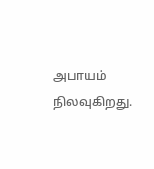அபாயம் நிலவுகிறது.